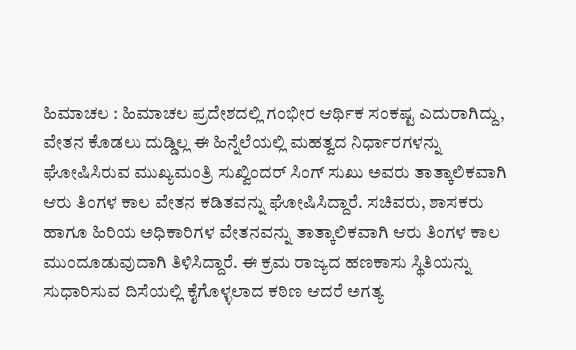ಹಿಮಾಚಲ : ಹಿಮಾಚಲ ಪ್ರದೇಶದಲ್ಲಿ ಗಂಭೀರ ಆರ್ಥಿಕ ಸಂಕಷ್ಟ ಎದುರಾಗಿದ್ದು, ವೇತನ ಕೊಡಲು ದುಡ್ಡಿಲ್ಲ ಈ ಹಿನ್ನೆಲೆಯಲ್ಲಿ ಮಹತ್ವದ ನಿರ್ಧಾರಗಳನ್ನು ಘೋಷಿಸಿರುವ ಮುಖ್ಯಮಂತ್ರಿ ಸುಖ್ವಿಂದರ್ ಸಿಂಗ್ ಸುಖು ಅವರು ತಾತ್ಕಾಲಿಕವಾಗಿ ಆರು ತಿಂಗಳ ಕಾಲ ವೇತನ ಕಡಿತವನ್ನು ಘೋಷಿಸಿದ್ದಾರೆ. ಸಚಿವರು, ಶಾಸಕರು ಹಾಗೂ ಹಿರಿಯ ಅಧಿಕಾರಿಗಳ ವೇತನವನ್ನು ತಾತ್ಕಾಲಿಕವಾಗಿ ಆರು ತಿಂಗಳ ಕಾಲ ಮುಂದೂಡುವುದಾಗಿ ತಿಳಿಸಿದ್ದಾರೆ. ಈ ಕ್ರಮ ರಾಜ್ಯದ ಹಣಕಾಸು ಸ್ಥಿತಿಯನ್ನು ಸುಧಾರಿಸುವ ದಿಸೆಯಲ್ಲಿ ಕೈಗೊಳ್ಳಲಾದ ಕಠಿಣ ಆದರೆ ಅಗತ್ಯ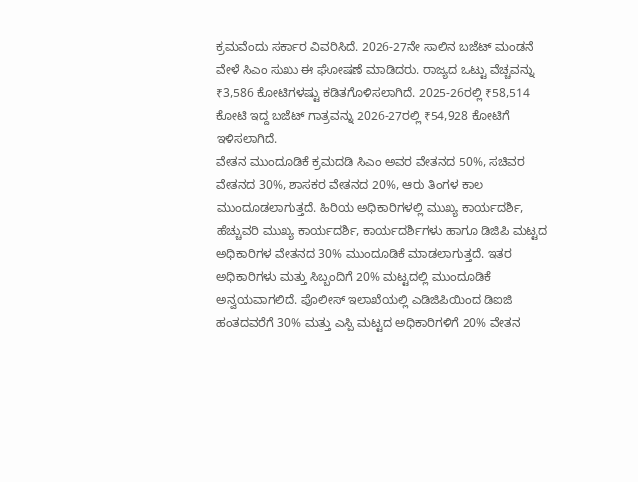ಕ್ರಮವೆಂದು ಸರ್ಕಾರ ವಿವರಿಸಿದೆ. 2026-27ನೇ ಸಾಲಿನ ಬಜೆಟ್ ಮಂಡನೆ ವೇಳೆ ಸಿಎಂ ಸುಖು ಈ ಘೋಷಣೆ ಮಾಡಿದರು. ರಾಜ್ಯದ ಒಟ್ಟು ವೆಚ್ಚವನ್ನು ₹3,586 ಕೋಟಿಗಳಷ್ಟು ಕಡಿತಗೊಳಿಸಲಾಗಿದೆ. 2025-26ರಲ್ಲಿ ₹58,514 ಕೋಟಿ ಇದ್ದ ಬಜೆಟ್ ಗಾತ್ರವನ್ನು 2026-27ರಲ್ಲಿ ₹54,928 ಕೋಟಿಗೆ ಇಳಿಸಲಾಗಿದೆ.
ವೇತನ ಮುಂದೂಡಿಕೆ ಕ್ರಮದಡಿ ಸಿಎಂ ಅವರ ವೇತನದ 50%, ಸಚಿವರ ವೇತನದ 30%, ಶಾಸಕರ ವೇತನದ 20%, ಆರು ತಿಂಗಳ ಕಾಲ ಮುಂದೂಡಲಾಗುತ್ತದೆ. ಹಿರಿಯ ಅಧಿಕಾರಿಗಳಲ್ಲಿ ಮುಖ್ಯ ಕಾರ್ಯದರ್ಶಿ, ಹೆಚ್ಚುವರಿ ಮುಖ್ಯ ಕಾರ್ಯದರ್ಶಿ, ಕಾರ್ಯದರ್ಶಿಗಳು ಹಾಗೂ ಡಿಜಿಪಿ ಮಟ್ಟದ ಅಧಿಕಾರಿಗಳ ವೇತನದ 30% ಮುಂದೂಡಿಕೆ ಮಾಡಲಾಗುತ್ತದೆ. ಇತರ ಅಧಿಕಾರಿಗಳು ಮತ್ತು ಸಿಬ್ಬಂದಿಗೆ 20% ಮಟ್ಟದಲ್ಲಿ ಮುಂದೂಡಿಕೆ ಅನ್ವಯವಾಗಲಿದೆ. ಪೊಲೀಸ್ ಇಲಾಖೆಯಲ್ಲಿ ಎಡಿಜಿಪಿಯಿಂದ ಡಿಐಜಿ ಹಂತದವರೆಗೆ 30% ಮತ್ತು ಎಸ್ಪಿ ಮಟ್ಟದ ಅಧಿಕಾರಿಗಳಿಗೆ 20% ವೇತನ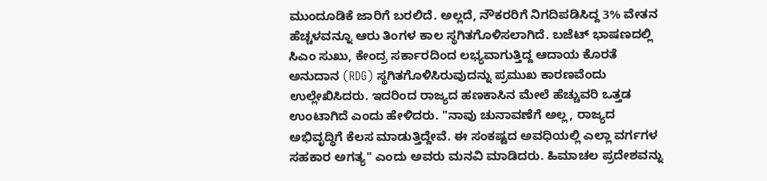ಮುಂದೂಡಿಕೆ ಜಾರಿಗೆ ಬರಲಿದೆ. ಅಲ್ಲದೆ, ನೌಕರರಿಗೆ ನಿಗದಿಪಡಿಸಿದ್ದ 3% ವೇತನ ಹೆಚ್ಚಳವನ್ನೂ ಆರು ತಿಂಗಳ ಕಾಲ ಸ್ಥಗಿತಗೊಳಿಸಲಾಗಿದೆ. ಬಜೆಟ್ ಭಾಷಣದಲ್ಲಿ ಸಿಎಂ ಸುಖು, ಕೇಂದ್ರ ಸರ್ಕಾರದಿಂದ ಲಭ್ಯವಾಗುತ್ತಿದ್ದ ಆದಾಯ ಕೊರತೆ ಅನುದಾನ (RDG) ಸ್ಥಗಿತಗೊಳಿಸಿರುವುದನ್ನು ಪ್ರಮುಖ ಕಾರಣವೆಂದು ಉಲ್ಲೇಖಿಸಿದರು. ಇದರಿಂದ ರಾಜ್ಯದ ಹಣಕಾಸಿನ ಮೇಲೆ ಹೆಚ್ಚುವರಿ ಒತ್ತಡ ಉಂಟಾಗಿದೆ ಎಂದು ಹೇಳಿದರು. "ನಾವು ಚುನಾವಣೆಗೆ ಅಲ್ಲ, ರಾಜ್ಯದ ಅಭಿವೃದ್ಧಿಗೆ ಕೆಲಸ ಮಾಡುತ್ತಿದ್ದೇವೆ. ಈ ಸಂಕಷ್ಟದ ಅವಧಿಯಲ್ಲಿ ಎಲ್ಲಾ ವರ್ಗಗಳ ಸಹಕಾರ ಅಗತ್ಯ" ಎಂದು ಅವರು ಮನವಿ ಮಾಡಿದರು. ಹಿಮಾಚಲ ಪ್ರದೇಶವನ್ನು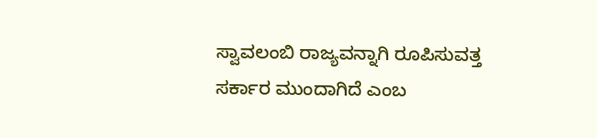ಸ್ವಾವಲಂಬಿ ರಾಜ್ಯವನ್ನಾಗಿ ರೂಪಿಸುವತ್ತ ಸರ್ಕಾರ ಮುಂದಾಗಿದೆ ಎಂಬ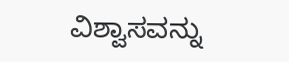ವಿಶ್ವಾಸವನ್ನು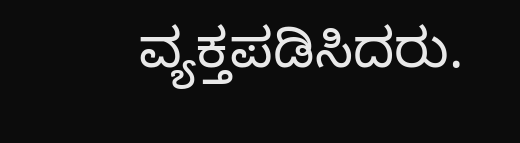ವ್ಯಕ್ತಪಡಿಸಿದರು.